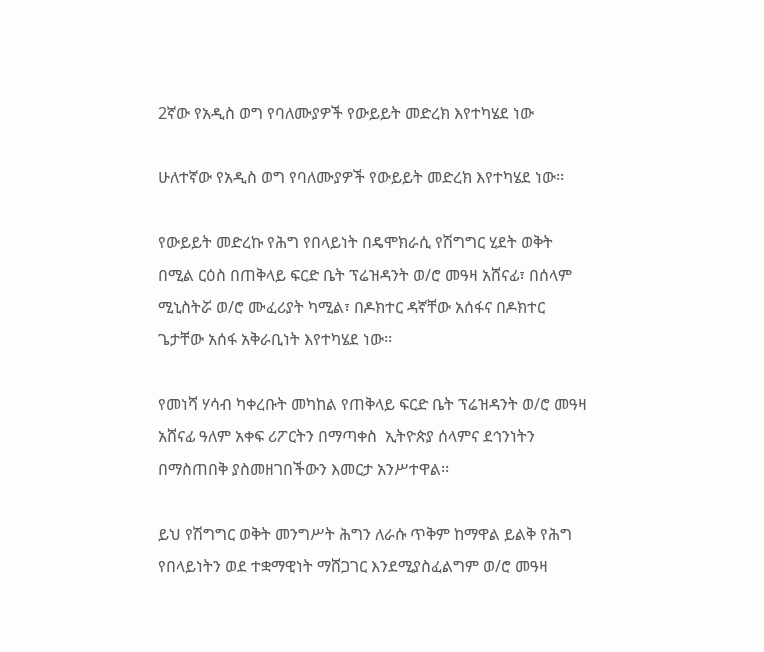2ኛው የአዲስ ወግ የባለሙያዎች የውይይት መድረክ እየተካሄደ ነው

ሁለተኛው የአዲስ ወግ የባለሙያዎች የውይይት መድረክ እየተካሄደ ነው፡፡

የውይይት መድረኩ የሕግ የበላይነት በዴሞክራሲ የሽግግር ሂደት ወቅት በሚል ርዕስ በጠቅላይ ፍርድ ቤት ፕሬዝዳንት ወ/ሮ መዓዛ አሸናፊ፣ በሰላም ሚኒስትሯ ወ/ሮ ሙፈሪያት ካሚል፣ በዶክተር ዳኛቸው አሰፋና በዶክተር ጌታቸው አሰፋ አቅራቢነት እየተካሄደ ነው፡፡

የመነሻ ሃሳብ ካቀረቡት መካከል የጠቅላይ ፍርድ ቤት ፕሬዝዳንት ወ/ሮ መዓዛ አሸናፊ ዓለም አቀፍ ሪፖርትን በማጣቀስ  ኢትዮጵያ ሰላምና ደኅንነትን በማስጠበቅ ያስመዘገበችውን እመርታ አንሥተዋል፡፡

ይህ የሽግግር ወቅት መንግሥት ሕግን ለራሱ ጥቅም ከማዋል ይልቅ የሕግ የበላይነትን ወደ ተቋማዊነት ማሸጋገር እንደሚያስፈልግም ወ/ሮ መዓዛ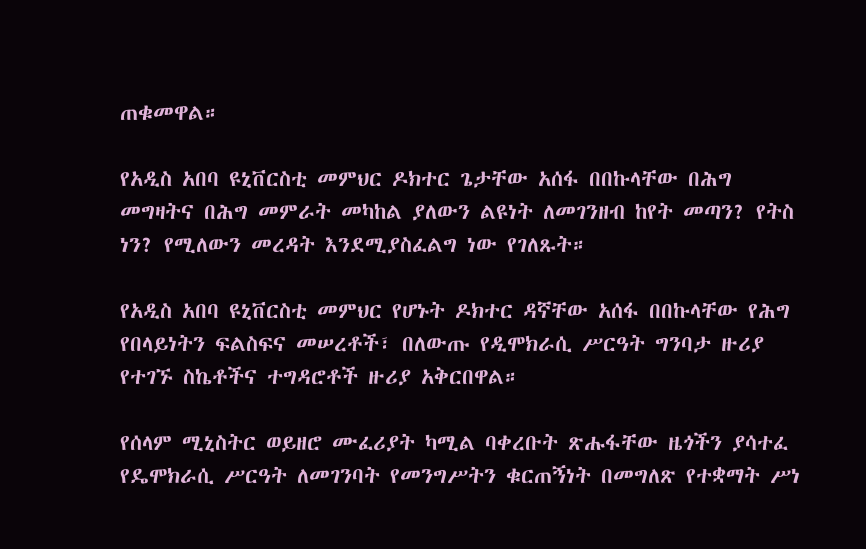ጠቁመዋል።

የአዲስ አበባ ዩኒቨርስቲ መምህር ዶክተር ጌታቸው አሰፋ በበኩላቸው በሕግ መግዛትና በሕግ መምራት መካከል ያለውን ልዩነት ለመገንዘብ ከየት መጣን? የትስ ነን? የሚለውን መረዳት እንደሚያስፈልግ ነው የገለጹት።

የአዲስ አበባ ዩኒቨርስቲ መምህር የሆኑት ዶክተር ዳኛቸው አሰፋ በበኩላቸው የሕግ የበላይነትን ፍልስፍና መሠረቶች፣ በለውጡ የዲሞክራሲ ሥርዓት ግንባታ ዙሪያ የተገኙ ስኬቶችና ተግዳሮቶች ዙሪያ አቅርበዋል።

የሰላም ሚኒስትር ወይዘሮ ሙፈሪያት ካሚል ባቀረቡት ጽሑፋቸው ዜጎችን ያሳተፈ የዴሞክራሲ ሥርዓት ለመገንባት የመንግሥትን ቁርጠኝነት በመግለጽ የተቋማት ሥነ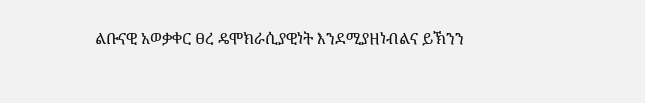ልቡናዊ አወቃቀር ፀረ ዴሞክራሲያዊነት እንደሚያዘነብልና ይኽንን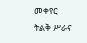መቀየር ትልቅ ሥራና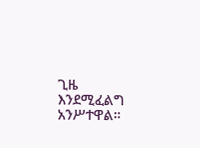ጊዜ እንደሚፈልግ አንሥተዋል።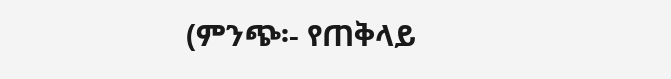(ምንጭ፡- የጠቅላይ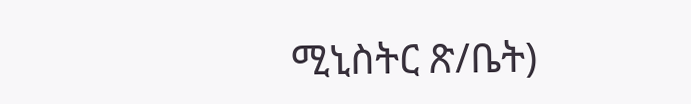ሚኒስትር ጽ/ቤት)